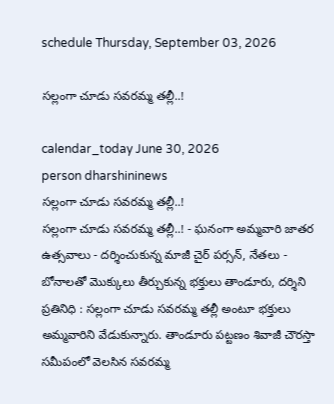schedule Thursday, September 03, 2026

సల్లంగా చూడు సవరమ్మ తల్లీ..!

calendar_today June 30, 2026
person dharshininews
సల్లంగా చూడు సవరమ్మ తల్లీ..!
సల్లంగా చూడు సవరమ్మ తల్లీ..! - ఘనంగా అమ్మవారి జాతర ఉత్సవాలు - దర్శించుకున్న మాజీ చైర్ పర్సన్, నేతలు - బోనాలతో మొక్కులు తీర్చుకున్న భక్తులు తాండూరు, దర్శిని ప్రతినిధి : సల్లంగా చూడు సవరమ్మ తల్లీ అంటూ భక్తులు అమ్మవారిని వేడుకున్నారు. తాండూరు పట్టణం శివాజీ చౌరస్తా సమీపంలో వెలసిన సవరమ్మ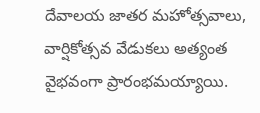దేవాలయ జాతర మహోత్సవాలు, వార్షికోత్సవ వేడుకలు అత్యంత వైభవంగా ప్రారంభమయ్యాయి.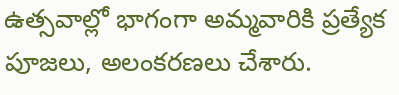ఉత్సవాల్లో భాగంగా అమ్మవారికి ప్రత్యేక పూజలు, అలంకరణలు చేశారు.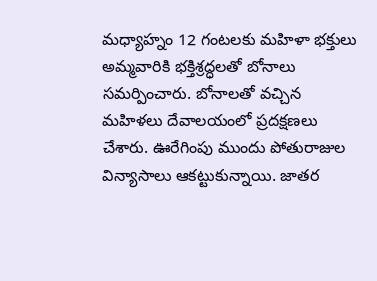మధ్యాహ్నం 12 గంటలకు మహిళా భక్తులు అమ్మవారికి భక్తిశ్రద్ధలతో బోనాలు సమర్పించారు. బోనాలతో వచ్చిన మహిళలు దేవాలయంలో ప్రదక్షణలు చేశారు. ఊరేగింపు ముందు పోతురాజుల విన్యాసాలు ఆకట్టుకున్నాయి. జాతర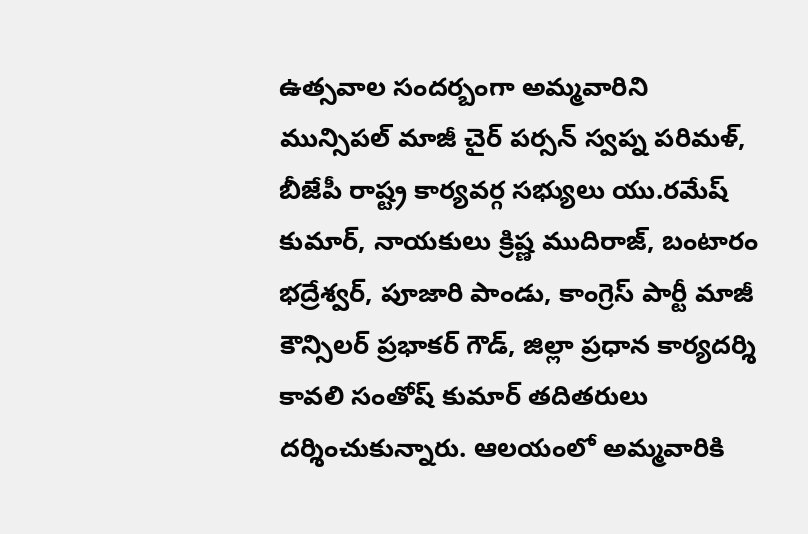ఉత్సవాల సందర్బంగా అమ్మవారిని మున్సిపల్ మాజీ చైర్ పర్సన్ స్వప్న పరిమళ్, బీజేపీ రాష్ట్ర కార్యవర్గ సభ్యులు యు.రమేష్‌ కుమార్, నాయకులు క్రిష్ణ ముదిరాజ్, బంటారం భద్రేశ్వర్, పూజారి పాండు, కాంగ్రెస్ పార్టీ మాజీ కౌన్సిలర్ ప్రభాకర్ గౌడ్, జిల్లా ప్రధాన కార్యదర్శి కావలి సంతోష్‌ కుమార్ తదితరులు దర్శించుకున్నారు. ఆలయంలో అమ్మవారికి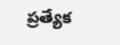ప్రత్యేక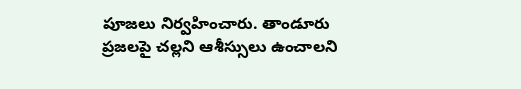పూజలు నిర్వహించారు. తాండూరు ప్రజలపై చల్లని ఆశీస్సులు ఉంచాలని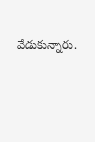వేడుకున్నారు.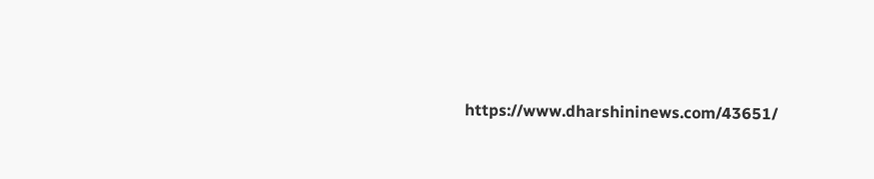https://www.dharshininews.com/43651/